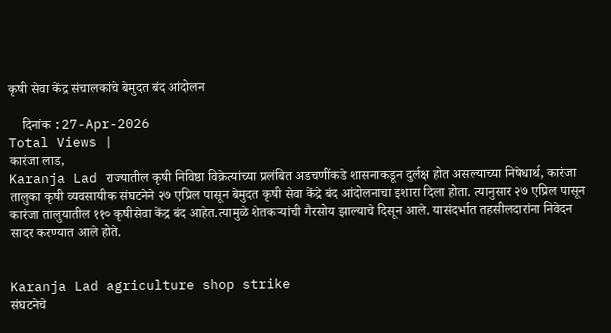कृषी सेवा केंद्र संचालकांचे बेमुदत बंद आंदोलन

    दिनांक :27-Apr-2026
Total Views |
कारंजा लाड,
Karanja Lad राज्यातील कृषी निविष्ठा विक्रेत्यांच्या प्रलंबित अडचणींकडे शासनाकडून दुर्लक्ष होत असल्याच्या निषेधार्थ, कारंजा तालुका कृषी व्यवसायीक संघटनेने २७ एप्रिल पासून बेमुदत कृषी सेवा केंद्रे बंद आंदोलनाचा इशारा दिला होता. त्यानुसार २७ एप्रिल पासून कारंजा तालुयातील ११० कृषीसेवा केंद्र बंद आहेत.त्यामुळे शेतकर्‍यांची गैरसोय झाल्याचे दिसून आले. यासंदर्भात तहसीलदारांना निवेदन सादर करण्यात आले होते.


Karanja Lad agriculture shop strike
संघटनेचे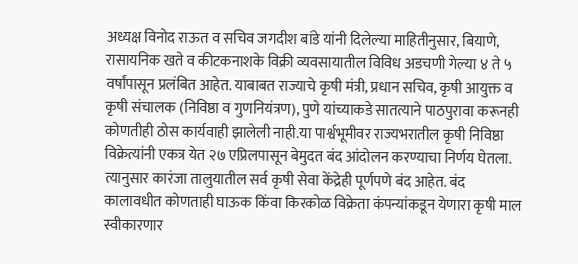अध्यक्ष विनोद राऊत व सचिव जगदीश बांडे यांनी दिलेल्या माहितीनुसार, बियाणे, रासायनिक खते व कीटकनाशके विक्री व्यवसायातील विविध अडचणी गेल्या ४ ते ५ वर्षांपासून प्रलंबित आहेत. याबाबत राज्याचे कृषी मंत्री, प्रधान सचिव, कृषी आयुक्त व कृषी संचालक (निविष्ठा व गुणनियंत्रण), पुणे यांच्याकडे सातत्याने पाठपुरावा करूनही कोणतीही ठोस कार्यवाही झालेली नाही.या पार्श्वभूमीवर राज्यभरातील कृषी निविष्ठा विक्रेत्यांनी एकत्र येत २७ एप्रिलपासून बेमुदत बंद आंदोलन करण्याचा निर्णय घेतला. त्यानुसार कारंजा तालुयातील सर्व कृषी सेवा केंद्रेही पूर्णपणे बंद आहेत. बंद कालावधीत कोणताही घाऊक किंवा किरकोळ विक्रेता कंपन्यांकडून येणारा कृषी माल स्वीकारणार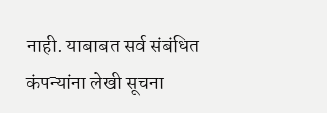नाही. याबाबत सर्व संबंधित कंपन्यांना लेखी सूचना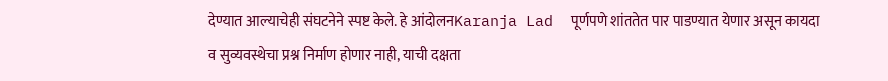देण्यात आल्याचेही संघटनेने स्पष्ट केले. हे आंदोलनKaranja Lad  पूर्णपणे शांततेत पार पाडण्यात येणार असून कायदा व सुव्यवस्थेचा प्रश्न निर्माण होणार नाही, याची दक्षता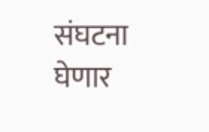संघटना घेणार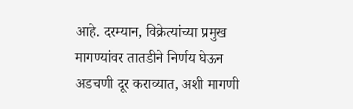आहे. दरम्यान, विक्रेत्यांच्या प्रमुख मागण्यांवर तातडीने निर्णय घेऊन अडचणी दूर कराव्यात, अशी मागणी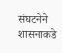संघटनेने शासनाकडे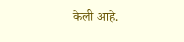केली आहे.